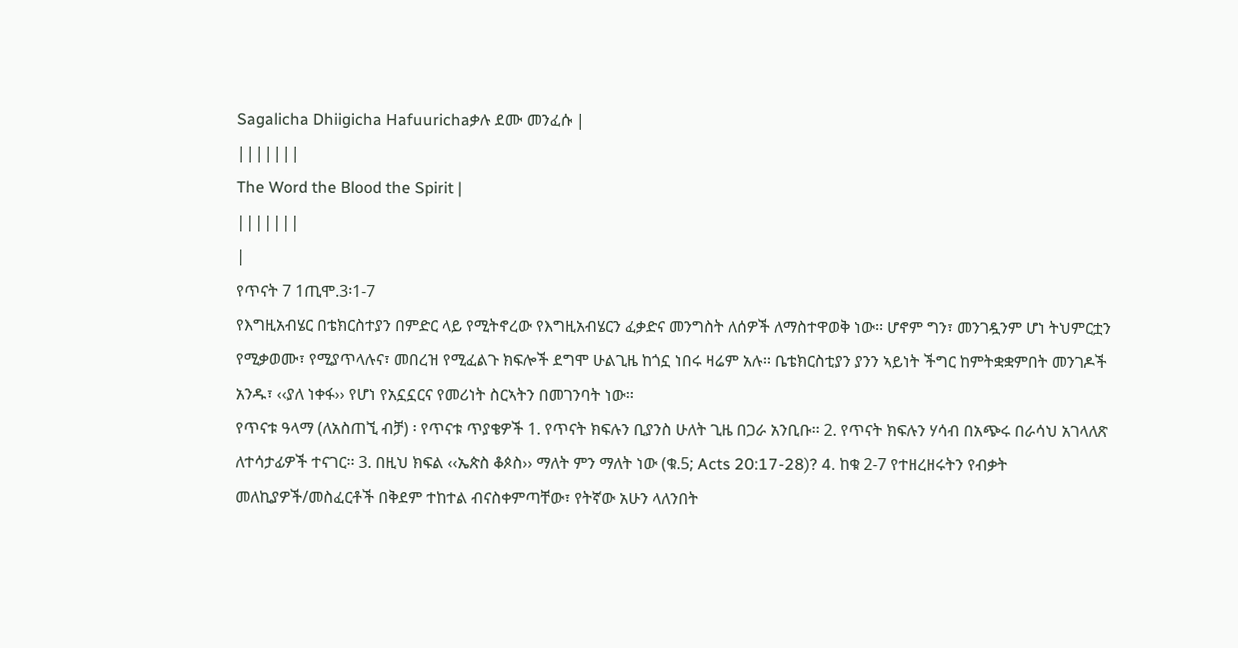Sagalicha Dhiigicha Hafuurichaቃሉ ደሙ መንፈሱ |
|||||||
The Word the Blood the Spirit |
|||||||
|
የጥናት 7 1ጢሞ.3፡1-7
የእግዚአብሄር በቴክርስተያን በምድር ላይ የሚትኖረው የእግዚአብሄርን ፈቃድና መንግስት ለሰዎች ለማስተዋወቅ ነው፡፡ ሆኖም ግን፣ መንገዷንም ሆነ ትህምርቷን የሚቃወሙ፣ የሚያጥላሉና፣ መበረዝ የሚፈልጉ ክፍሎች ደግሞ ሁልጊዜ ከጎኗ ነበሩ ዛሬም አሉ፡፡ ቤቴክርስቲያን ያንን ኣይነት ችግር ከምትቋቋምበት መንገዶች አንዱ፣ ‹‹ያለ ነቀፋ›› የሆነ የአኗኗርና የመሪነት ስርኣትን በመገንባት ነው፡፡
የጥናቱ ዓላማ (ለአስጠኚ ብቻ) ፡ የጥናቱ ጥያቄዎች 1. የጥናት ክፍሉን ቢያንስ ሁለት ጊዜ በጋራ አንቢቡ፡፡ 2. የጥናት ክፍሉን ሃሳብ በአጭሩ በራሳህ አገላለጽ ለተሳታፊዎች ተናገር፡፡ 3. በዚህ ክፍል ‹‹ኤጵስ ቆጶስ›› ማለት ምን ማለት ነው (ቁ.5; Acts 20:17-28)? 4. ከቁ 2-7 የተዘረዘሩትን የብቃት መለኪያዎች/መስፈርቶች በቅደም ተከተል ብናስቀምጣቸው፣ የትኛው አሁን ላለንበት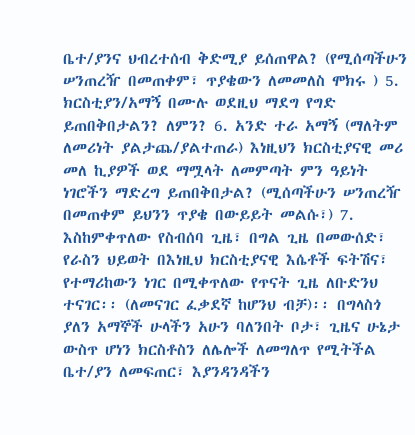ቤተ/ያንና ህብረተሰብ ቅድሚያ ይሰጠዋል? (የሚሰጣችሁን ሠንጠረዥ በመጠቀም፣ ጥያቄውን ለመመለስ ሞክሩ ) 5. ክርስቲያን/አማኝ በሙሉ ወደዚህ ማደግ የግድ ይጠበቅበታልን? ለምን? 6. አንድ ተራ አማኝ (ማለትም ለመሪነት ያልታጨ/ያልተጠራ) እነዚህን ክርስቲያናዊ መሪ መለ ኪያዎች ወደ ማሟላት ለመምጣት ምን ዓይነት ነገሮችን ማድረግ ይጠበቅበታል? (ሚሰጣችሁን ሠንጠረዥ በመጠቀም ይህንን ጥያቄ በውይይት መልሱ፣) 7. እስከምቀጥለው የስብሰባ ጊዜ፣ በግል ጊዜ በመውሰድ፣ የራስን ህይወት በእነዚህ ክርስቲያናዊ እሴቶች ፍትሽና፣ የተማሪከውን ነገር በሚቀጥለው የጥናት ጊዜ ለቡድንህ ተናገር፡፡ (ለመናገር ፈቃደኛ ከሆንህ ብቻ)፡፡ በግላስጎ ያለን አማኞች ሁላችን አሁን ባለንበት ቦታ፣ ጊዜና ሁኔታ ውስጥ ሆነን ክርስቶስን ለሌሎች ለመግለጥ የሚትችል ቤተ/ያን ለመፍጠር፣ እያንዳንዳችን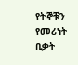የትኞቹን የመሪነት ቢቃት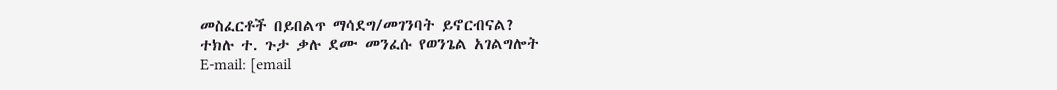መስፈርቶች በይበልጥ ማሳደግ/መገንባት ይኖርብናል?
ተክሉ ተ. ጉታ ቃሉ ደሙ መንፈሱ የወንጌል አገልግሎት
E-mail: [email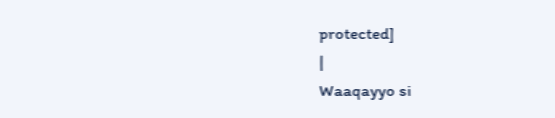protected]
|
Waaqayyo si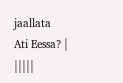jaallata
Ati Eessa? |
|||||